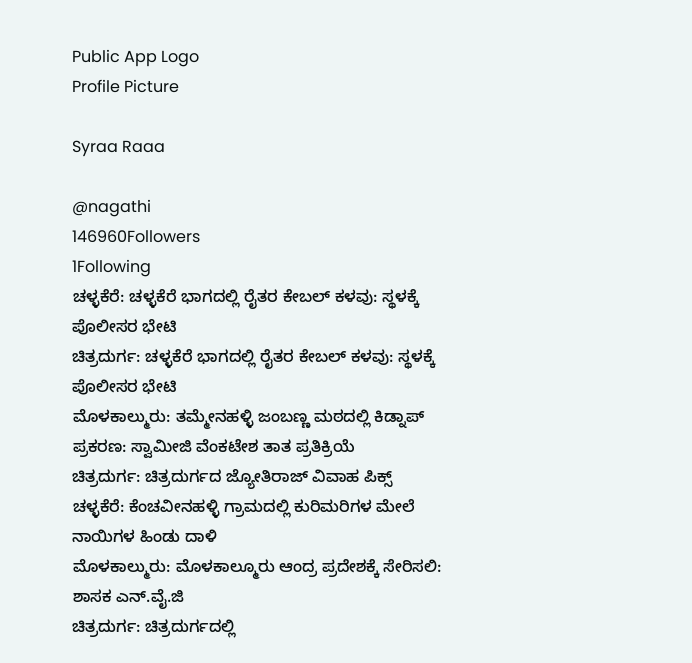Public App Logo
Profile Picture

Syraa Raaa

@nagathi
146960Followers
1Following
ಚಳ್ಳಕೆರೆ: ಚಳ್ಳಕೆರೆ ಭಾಗದಲ್ಲಿ ರೈತರ ಕೇಬಲ್ ಕಳವು: ಸ್ಥಳಕ್ಕೆ ಪೊಲೀಸರ ಭೇಟಿ
ಚಿತ್ರದುರ್ಗ: ಚಳ್ಳಕೆರೆ ಭಾಗದಲ್ಲಿ ರೈತರ ಕೇಬಲ್ ಕಳವು: ಸ್ಥಳಕ್ಕೆ ಪೊಲೀಸರ ಭೇಟಿ
ಮೊಳಕಾಲ್ಮುರು: ತಮ್ಮೇನಹಳ್ಳಿ ಜಂಬಣ್ಣ ಮಠದಲ್ಲಿ ಕಿಡ್ನಾಪ್ ಪ್ರಕರಣ: ಸ್ವಾಮೀಜಿ ವೆಂಕಟೇಶ ತಾತ ಪ್ರತಿಕ್ರಿಯೆ
ಚಿತ್ರದುರ್ಗ: ಚಿತ್ರದುರ್ಗದ ಜ್ಯೋತಿರಾಜ್ ವಿವಾಹ ಪಿಕ್ಸ್
ಚಳ್ಳಕೆರೆ: ಕೆಂಚವೀನಹಳ್ಳಿ ಗ್ರಾಮದಲ್ಲಿ ಕುರಿಮರಿಗಳ ಮೇಲೆ ನಾಯಿಗಳ ಹಿಂಡು ದಾಳಿ
ಮೊಳಕಾಲ್ಮುರು: ಮೊಳಕಾಲ್ಮೂರು ಆಂದ್ರ ಪ್ರದೇಶಕ್ಕೆ ಸೇರಿಸಲಿ: ಶಾಸಕ ಎನ್.ವೈ.ಜಿ
ಚಿತ್ರದುರ್ಗ: ಚಿತ್ರದುರ್ಗದಲ್ಲಿ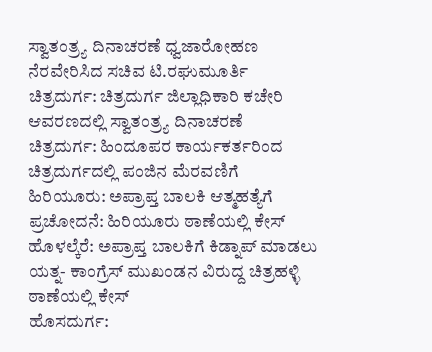ಸ್ವಾತಂತ್ರ್ಯ ದಿನಾಚರಣೆ ಧ್ವಜಾರೋಹಣ ನೆರವೇರಿಸಿದ ಸಚಿವ ಟಿ.ರಘುಮೂರ್ತಿ
ಚಿತ್ರದುರ್ಗ: ಚಿತ್ರದುರ್ಗ ಜಿಲ್ಲಾಧಿಕಾರಿ ಕಚೇರಿ ಆವರಣದಲ್ಲಿ ಸ್ವಾತಂತ್ರ್ಯ ದಿನಾಚರಣೆ
ಚಿತ್ರದುರ್ಗ: ಹಿಂದೂಪರ ಕಾರ್ಯಕರ್ತರಿಂದ ಚಿತ್ರದುರ್ಗದಲ್ಲಿ ಪಂಜಿನ ಮೆರವಣಿಗೆ
ಹಿರಿಯೂರು: ಅಪ್ರಾಪ್ತ ಬಾಲಕಿ ಆತ್ಮಹತ್ಯೆಗೆ ಪ್ರಚೋದನೆ: ಹಿರಿಯೂರು ಠಾಣೆಯಲ್ಲಿ ಕೇಸ್
ಹೊಳಲ್ಕೆರೆ: ಅಪ್ರಾಪ್ತ ಬಾಲಕಿಗೆ ಕಿಡ್ನಾಪ್ ಮಾಡಲು ಯತ್ನ- ಕಾಂಗ್ರೆಸ್ ಮುಖಂಡನ ವಿರುದ್ದ ಚಿತ್ರಹಳ್ಳಿ ಠಾಣೆಯಲ್ಲಿ ಕೇಸ್
ಹೊಸದುರ್ಗ: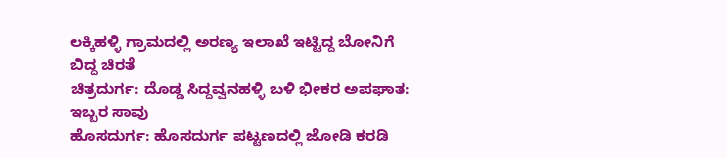ಲಕ್ಕಿಹಳ್ಳಿ ಗ್ರಾಮದಲ್ಲಿ ಅರಣ್ಯ ಇಲಾಖೆ ಇಟ್ಟಿದ್ದ ಬೋನಿಗೆ ಬಿದ್ದ ಚಿರತೆ
ಚಿತ್ರದುರ್ಗ: ದೊಡ್ಡ ಸಿದ್ದವ್ವನಹಳ್ಳಿ ಬಳಿ ಭೀಕರ ಅಪಘಾತ: ಇಬ್ಬರ ಸಾವು
ಹೊಸದುರ್ಗ: ಹೊಸದುರ್ಗ ಪಟ್ಟಣದಲ್ಲಿ ಜೋಡಿ ಕರಡಿ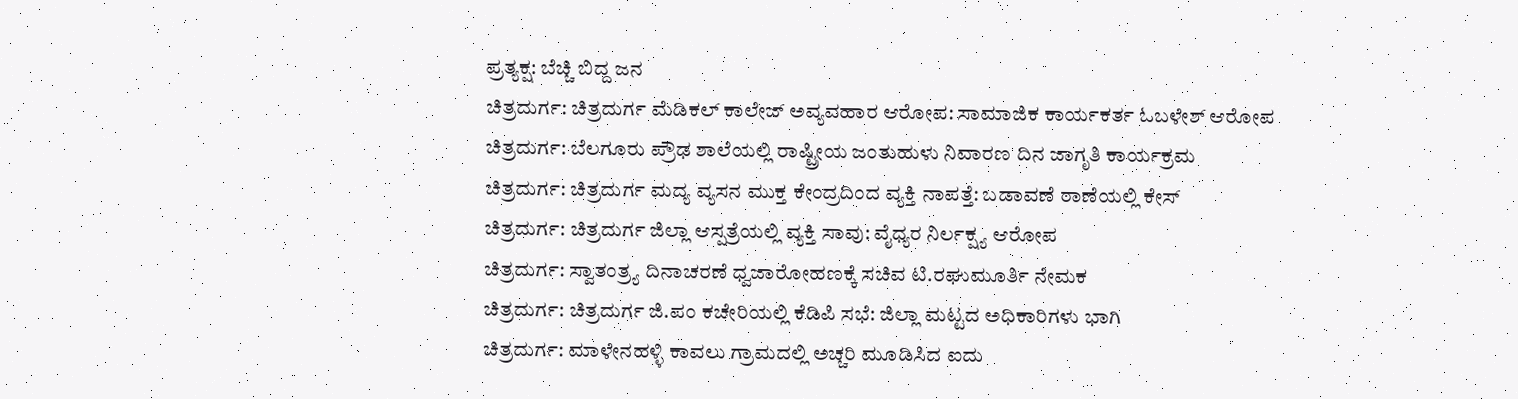ಪ್ರತ್ಯಕ್ಷ: ಬೆಚ್ಚಿ ಬಿದ್ದ ಜನ
ಚಿತ್ರದುರ್ಗ: ಚಿತ್ರದುರ್ಗ ಮೆಡಿಕಲ್ ಕಾಲೇಜ್ ಅವ್ಯವಹಾರ ಆರೋಪ: ಸಾಮಾಜಿಕ ಕಾರ್ಯಕರ್ತ ಓಬಳೇಶ್ ಆರೋಪ
ಚಿತ್ರದುರ್ಗ: ಬೆಲಗೂರು ಪ್ರೌಢ ಶಾಲೆಯಲ್ಲಿ ರಾಷ್ಟ್ರೀಯ ಜಂತುಹುಳು ನಿವಾರಣ ದಿನ ಜಾಗೃತಿ ಕಾರ್ಯಕ್ರಮ
ಚಿತ್ರದುರ್ಗ: ಚಿತ್ರದುರ್ಗ ಮದ್ಯ ವ್ಯಸನ ಮುಕ್ತ ಕೇಂದ್ರದಿಂದ ವ್ಯಕ್ತಿ ನಾಪತ್ತೆ: ಬಡಾವಣೆ ಠಾಣೆಯಲ್ಲಿ ಕೇಸ್
ಚಿತ್ರದುರ್ಗ: ಚಿತ್ರದುರ್ಗ ಜಿಲ್ಲಾ ಆಸ್ಪತ್ರೆಯಲ್ಲಿ ವ್ಯಕ್ತಿ ಸಾವು: ವೈಧ್ಯರ ನಿರ್ಲಕ್ಷ್ಯ ಆರೋಪ
ಚಿತ್ರದುರ್ಗ: ಸ್ವಾತಂತ್ರ್ಯ ದಿನಾಚರಣೆ ಧ್ವಜಾರೋಹಣಕ್ಕೆ ಸಚಿವ ಟಿ.ರಘುಮೂರ್ತಿ ನೇಮಕ
ಚಿತ್ರದುರ್ಗ: ಚಿತ್ರದುರ್ಗ ಜಿ.ಪಂ ಕಚೇರಿಯಲ್ಲಿ ಕೆಡಿಪಿ ಸಭೆ: ಜಿಲ್ಲಾ ಮಟ್ಟದ ಅಧಿಕಾರಿಗಳು ಭಾಗಿ
ಚಿತ್ರದುರ್ಗ: ಮಾಳೇನಹಳ್ಳಿ ಕಾವಲು ಗ್ರಾಮದಲ್ಲಿ ಅಚ್ಚರಿ ಮೂಡಿಸಿದ ಐದು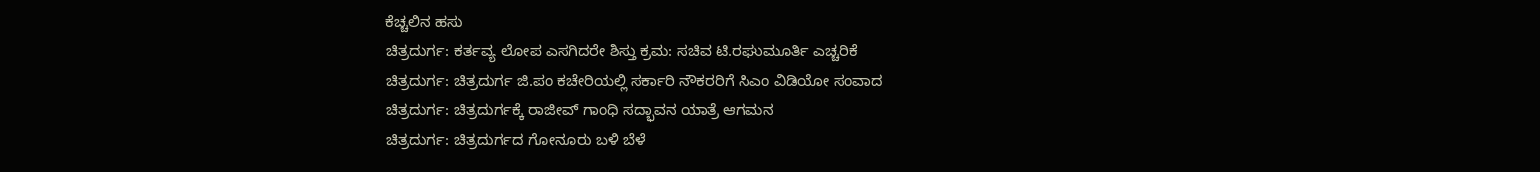ಕೆಚ್ಚಲಿನ ಹಸು
ಚಿತ್ರದುರ್ಗ: ಕರ್ತವ್ಯ ಲೋಪ ಎಸಗಿದರೇ ಶಿಸ್ತು ಕ್ರಮ: ಸಚಿವ ಟಿ.ರಘುಮೂರ್ತಿ ಎಚ್ಚರಿಕೆ
ಚಿತ್ರದುರ್ಗ: ಚಿತ್ರದುರ್ಗ ಜಿ.ಪಂ ಕಚೇರಿಯಲ್ಲಿ ಸರ್ಕಾರಿ ನೌಕರರಿಗೆ ಸಿಎಂ ವಿಡಿಯೋ ಸಂವಾದ
ಚಿತ್ರದುರ್ಗ: ಚಿತ್ರದುರ್ಗಕ್ಕೆ ರಾಜೀವ್ ಗಾಂಧಿ ಸದ್ಭಾವನ ಯಾತ್ರೆ ಆಗಮನ
ಚಿತ್ರದುರ್ಗ: ಚಿತ್ರದುರ್ಗದ ಗೋನೂರು ಬಳಿ ಬೆಳೆ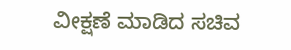ವೀಕ್ಷಣೆ ಮಾಡಿದ ಸಚಿವ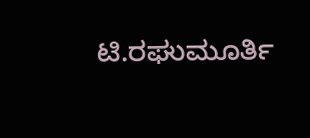ಟಿ.ರಘುಮೂರ್ತಿ